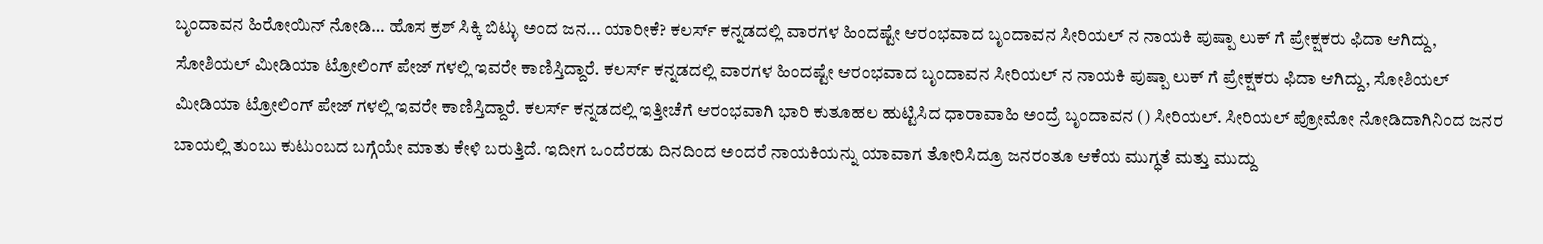ಬೃಂದಾವನ ಹಿರೋಯಿನ್ ನೋಡಿ… ಹೊಸ ಕ್ರಶ್ ಸಿಕ್ಕಿ ಬಿಟ್ಳು ಅಂದ ಜನ... ಯಾರೀಕೆ? ಕಲರ್ಸ್ ಕನ್ನಡದಲ್ಲಿ ವಾರಗಳ ಹಿಂದಷ್ಟೇ ಆರಂಭವಾದ ಬೃಂದಾವನ ಸೀರಿಯಲ್ ನ ನಾಯಕಿ ಪುಷ್ಪಾ ಲುಕ್ ಗೆ ಪ್ರೇಕ್ಷಕರು ಫಿದಾ ಆಗಿದ್ದು, ಸೋಶಿಯಲ್ ಮೀಡಿಯಾ ಟ್ರೋಲಿಂಗ್ ಪೇಜ್ ಗಳಲ್ಲಿ ಇವರೇ ಕಾಣಿಸ್ತಿದ್ದಾರೆ. ಕಲರ್ಸ್ ಕನ್ನಡದಲ್ಲಿ ವಾರಗಳ ಹಿಂದಷ್ಟೇ ಆರಂಭವಾದ ಬೃಂದಾವನ ಸೀರಿಯಲ್ ನ ನಾಯಕಿ ಪುಷ್ಪಾ ಲುಕ್ ಗೆ ಪ್ರೇಕ್ಷಕರು ಫಿದಾ ಆಗಿದ್ದು, ಸೋಶಿಯಲ್ ಮೀಡಿಯಾ ಟ್ರೋಲಿಂಗ್ ಪೇಜ್ ಗಳಲ್ಲಿ ಇವರೇ ಕಾಣಿಸ್ತಿದ್ದಾರೆ. ಕಲರ್ಸ್ ಕನ್ನಡದಲ್ಲಿ ಇತ್ತೀಚೆಗೆ ಆರಂಭವಾಗಿ ಭಾರಿ ಕುತೂಹಲ ಹುಟ್ಟಿಸಿದ ಧಾರಾವಾಹಿ ಅಂದ್ರೆ ಬೃಂದಾವನ () ಸೀರಿಯಲ್. ಸೀರಿಯಲ್ ಪ್ರೋಮೋ ನೋಡಿದಾಗಿನಿಂದ ಜನರ ಬಾಯಲ್ಲಿ ತುಂಬು ಕುಟುಂಬದ ಬಗ್ಗೆಯೇ ಮಾತು ಕೇಳಿ ಬರುತ್ತಿದೆ. ಇದೀಗ ಒಂದೆರಡು ದಿನದಿಂದ ಅಂದರೆ ನಾಯಕಿಯನ್ನು ಯಾವಾಗ ತೋರಿಸಿದ್ರೂ ಜನರಂತೂ ಆಕೆಯ ಮುಗ್ಧತೆ ಮತ್ತು ಮುದ್ದು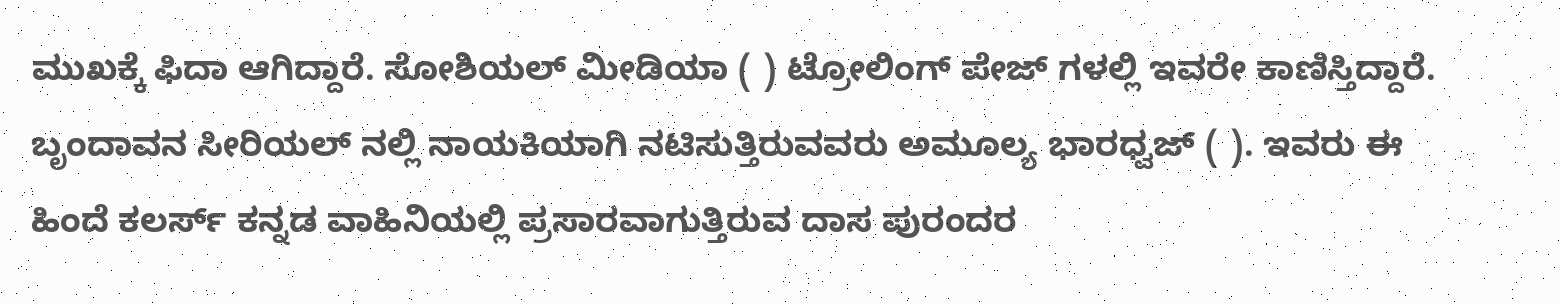ಮುಖಕ್ಕೆ ಫಿದಾ ಆಗಿದ್ದಾರೆ. ಸೋಶಿಯಲ್ ಮೀಡಿಯಾ ( ) ಟ್ರೋಲಿಂಗ್ ಪೇಜ್ ಗಳಲ್ಲಿ ಇವರೇ ಕಾಣಿಸ್ತಿದ್ದಾರೆ. ಬೃಂದಾವನ ಸೀರಿಯಲ್ ನಲ್ಲಿ ನಾಯಕಿಯಾಗಿ ನಟಿಸುತ್ತಿರುವವರು ಅಮೂಲ್ಯ ಭಾರಧ್ವಜ್ ( ). ಇವರು ಈ ಹಿಂದೆ ಕಲರ್ಸ್‌ ಕನ್ನಡ ವಾಹಿನಿಯಲ್ಲಿ ಪ್ರಸಾರವಾಗುತ್ತಿರುವ ದಾಸ ಪುರಂದರ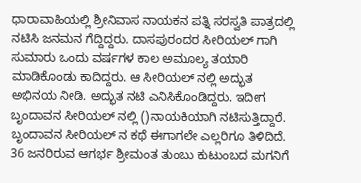ಧಾರಾವಾಹಿಯಲ್ಲಿ ಶ್ರೀನಿವಾಸ ನಾಯಕನ ಪತ್ನಿ ಸರಸ್ವತಿ ಪಾತ್ರದಲ್ಲಿ ನಟಿಸಿ ಜನಮನ ಗೆದ್ದಿದ್ದರು. ದಾಸಪುರಂದರ ಸೀರಿಯಲ್ ಗಾಗಿ ಸುಮಾರು ಒಂದು ವರ್ಷಗಳ ಕಾಲ ಅಮೂಲ್ಯ ತಯಾರಿ ಮಾಡಿಕೊಂಡು ಕಾದಿದ್ದರು. ಆ ಸೀರಿಯಲ್ ನಲ್ಲಿ ಅದ್ಭುತ ಅಭಿನಯ ನೀಡಿ. ಅದ್ಭುತ ನಟಿ ಎನಿಸಿಕೊಂಡಿದ್ದರು. ಇದೀಗ ಬೃಂದಾವನ ಸೀರಿಯಲ್ ನಲ್ಲಿ ()ನಾಯಕಿಯಾಗಿ ನಟಿಸುತ್ತಿದ್ದಾರೆ. ಬೃಂದಾವನ ಸೀರಿಯಲ್ ನ ಕಥೆ ಈಗಾಗಲೇ ಎಲ್ಲರಿಗೂ ತಿಳಿದಿದೆ. 36 ಜನರಿರುವ ಆಗರ್ಭ ಶ್ರೀಮಂತ ತುಂಬು ಕುಟುಂಬದ ಮಗನಿಗೆ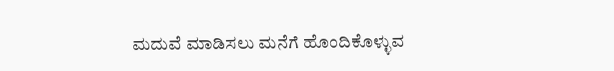ಮದುವೆ ಮಾಡಿಸಲು ಮನೆಗೆ ಹೊಂದಿಕೊಳ್ಳುವ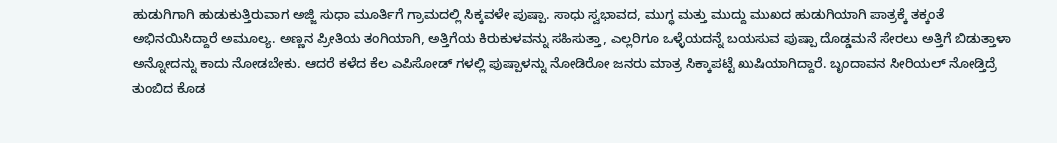ಹುಡುಗಿಗಾಗಿ ಹುಡುಕುತ್ತಿರುವಾಗ ಅಜ್ಜಿ ಸುಧಾ ಮೂರ್ತಿಗೆ ಗ್ರಾಮದಲ್ಲಿ ಸಿಕ್ಕವಳೇ ಪುಷ್ಪಾ. ಸಾಧು ಸ್ವಭಾವದ, ಮುಗ್ಧ ಮತ್ತು ಮುದ್ದು ಮುಖದ ಹುಡುಗಿಯಾಗಿ ಪಾತ್ರಕ್ಕೆ ತಕ್ಕಂತೆ ಅಭಿನಯಿಸಿದ್ದಾರೆ ಅಮೂಲ್ಯ. ಅಣ್ಣನ ಪ್ರೀತಿಯ ತಂಗಿಯಾಗಿ, ಅತ್ತಿಗೆಯ ಕಿರುಕುಳವನ್ನು ಸಹಿಸುತ್ತಾ, ಎಲ್ಲರಿಗೂ ಒಳ್ಳೆಯದನ್ನೆ ಬಯಸುವ ಪುಷ್ಪಾ ದೊಡ್ಡಮನೆ ಸೇರಲು ಅತ್ತಿಗೆ ಬಿಡುತ್ತಾಳಾ ಅನ್ನೋದನ್ನು ಕಾದು ನೋಡಬೇಕು. ಆದರೆ ಕಳೆದ ಕೆಲ ಎಪಿಸೋಡ್ ಗಳಲ್ಲಿ ಪುಷ್ಪಾಳನ್ನು ನೋಡಿರೋ ಜನರು ಮಾತ್ರ ಸಿಕ್ಕಾಪಟ್ಟೆ ಖುಷಿಯಾಗಿದ್ದಾರೆ. ಬೃಂದಾವನ ಸೀರಿಯಲ್ ನೋಡ್ತಿದ್ರೆ ತುಂಬಿದ ಕೊಡ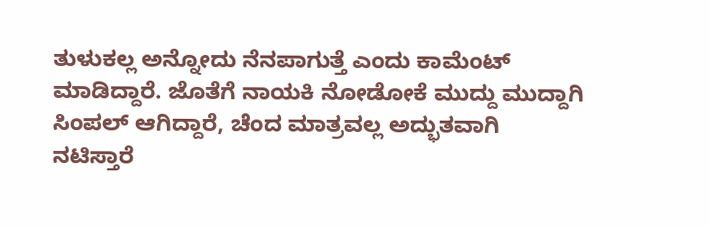ತುಳುಕಲ್ಲ ಅನ್ನೋದು ನೆನಪಾಗುತ್ತೆ ಎಂದು ಕಾಮೆಂಟ್ ಮಾಡಿದ್ದಾರೆ. ಜೊತೆಗೆ ನಾಯಕಿ ನೋಡೋಕೆ ಮುದ್ದು ಮುದ್ದಾಗಿ ಸಿಂಪಲ್ ಆಗಿದ್ದಾರೆ, ಚೆಂದ ಮಾತ್ರವಲ್ಲ ಅದ್ಭುತವಾಗಿ ನಟಿಸ್ತಾರೆ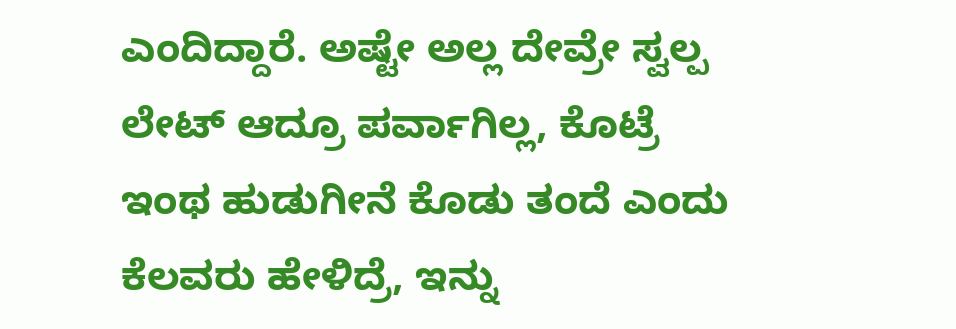ಎಂದಿದ್ದಾರೆ. ಅಷ್ಟೇ ಅಲ್ಲ ದೇವ್ರೇ ಸ್ವಲ್ಪ ಲೇಟ್ ಆದ್ರೂ ಪರ್ವಾಗಿಲ್ಲ, ಕೊಟ್ರೆ ಇಂಥ ಹುಡುಗೀನೆ ಕೊಡು ತಂದೆ ಎಂದು ಕೆಲವರು ಹೇಳಿದ್ರೆ, ಇನ್ನು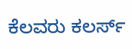ಕೆಲವರು ಕಲರ್ಸ್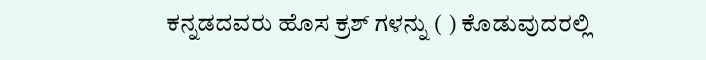ಕನ್ನಡದವರು ಹೊಸ ಕ್ರಶ್ ಗಳನ್ನು ( ) ಕೊಡುವುದರಲ್ಲಿ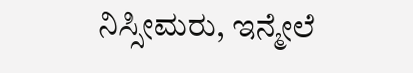ನಿಸ್ಸೀಮರು, ಇನ್ಮೇಲೆ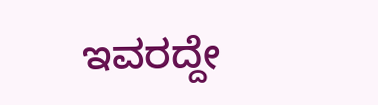ಇವರದ್ದೇ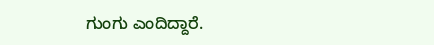ಗುಂಗು ಎಂದಿದ್ದಾರೆ.